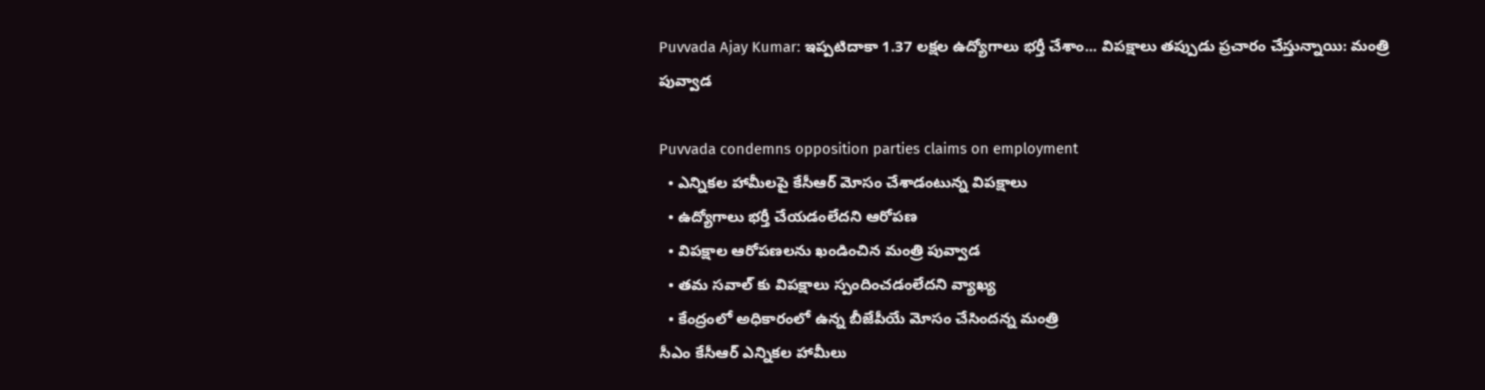Puvvada Ajay Kumar: ఇప్పటిదాకా 1.37 లక్షల ఉద్యోగాలు భర్తీ చేశాం... విపక్షాలు తప్పుడు ప్రచారం చేస్తున్నాయి: మంత్రి పువ్వాడ

Puvvada condemns opposition parties claims on employment
  • ఎన్నికల హామీలపై కేసీఆర్ మోసం చేశాడంటున్న విపక్షాలు
  • ఉద్యోగాలు భర్తీ చేయడంలేదని ఆరోపణ
  • విపక్షాల ఆరోపణలను ఖండించిన మంత్రి పువ్వాడ
  • తమ సవాల్ కు విపక్షాలు స్పందించడంలేదని వ్యాఖ్య
  • కేంద్రంలో అధికారంలో ఉన్న బీజేపీయే మోసం చేసిందన్న మంత్రి
సీఎం కేసీఆర్ ఎన్నికల హామీలు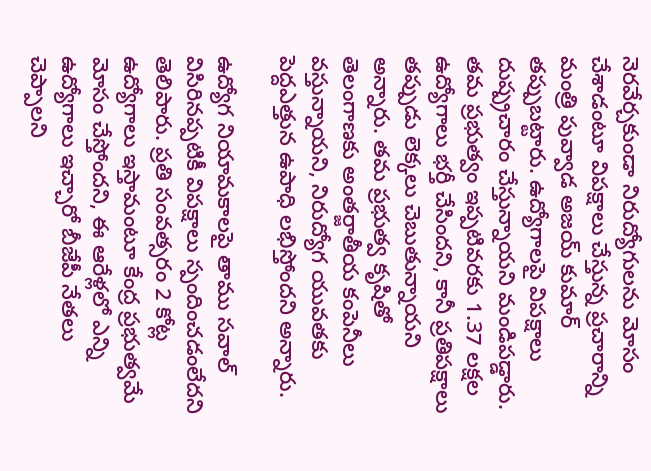నెరవేర్చకుండా నిరుద్యోగులను మోసం చేశాడంటూ విపక్షాలు చేస్తున్న ప్రచారాన్ని మంత్రి పువ్వాడ అజయ్ కుమార్ తప్పుబట్టారు. ఉద్యోగాలపై విపక్షాలు దుష్ప్రచారం చేస్తున్నాయని మండిపడ్డారు. తమ ప్రభుత్వం ఇప్పటివరకు 1.37 లక్షల ఉద్యోగాలు భర్తీ చేసిందని, కానీ ప్రతిపక్షాలు తప్పుడు లెక్కలు చెబుతున్నాయని అన్నారు. తమ ప్రభుత్వ కృషితో తెలంగాణకు అంతర్జాతీయ కంపెనీలు వస్తున్నాయని, నిరుద్యోగ యువతకు పెద్దఎత్తున ఉపాధి లభిస్తోందని అన్నారు.

ఉద్యోగ నియామకాలపై తాము సవాల్ విసిరినప్పటికీ విపక్షాలు స్పందించడంలేదని తెలిపారు. ప్రతి సంవత్సరం 2 కోట్ల ఉద్యోగాలు ఇస్తామంటూ కేంద్ర ప్రభుత్వమే మోసం చేస్తోందని, ఈ ఆరేళ్లలో ఎన్ని ఉద్యోగాలు ఇచ్చారో బీజేపీ నేతలు చెప్పాలని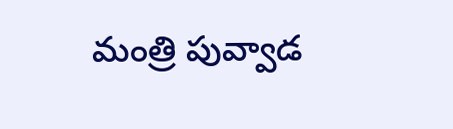మంత్రి పువ్వాడ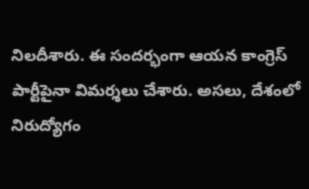నిలదీశారు. ఈ సందర్భంగా ఆయన కాంగ్రెస్ పార్టీపైనా విమర్శలు చేశారు. అసలు, దేశంలో నిరుద్యోగం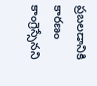ప్రబలడానికి కారణం కాంగ్రెస్సేనని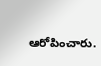ఆరోపించారు.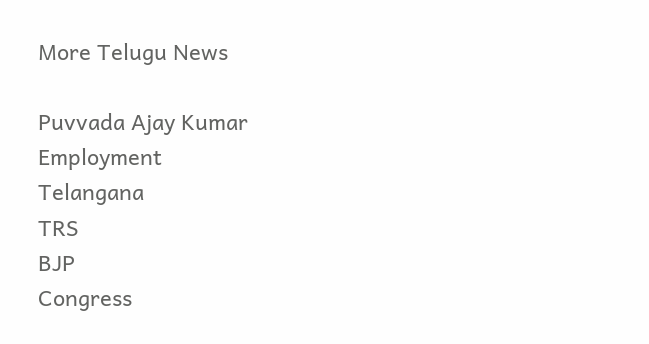More Telugu News

Puvvada Ajay Kumar
Employment
Telangana
TRS
BJP
Congress